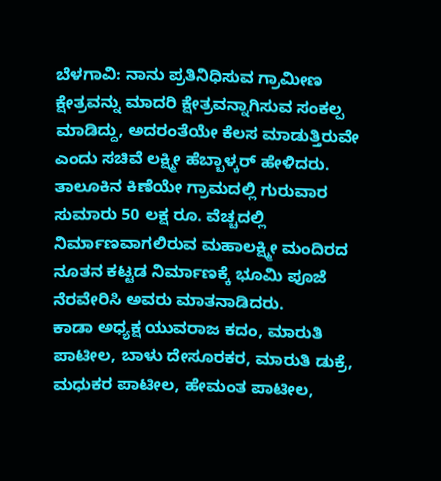ಬೆಳಗಾವಿ: ನಾನು ಪ್ರತಿನಿಧಿಸುವ ಗ್ರಾಮೀಣ ಕ್ಷೇತ್ರವನ್ನು ಮಾದರಿ ಕ್ಷೇತ್ರವನ್ನಾಗಿಸುವ ಸಂಕಲ್ಪ ಮಾಡಿದ್ದು, ಅದರಂತೆಯೇ ಕೆಲಸ ಮಾಡುತ್ತಿರುವೇ ಎಂದು ಸಚಿವೆ ಲಕ್ಷ್ಮೀ ಹೆಬ್ಬಾಳ್ಕರ್ ಹೇಳಿದರು.
ತಾಲೂಕಿನ ಕಿಣೆಯೇ ಗ್ರಾಮದಲ್ಲಿ ಗುರುವಾರ ಸುಮಾರು 50 ಲಕ್ಷ ರೂ. ವೆಚ್ಚದಲ್ಲಿ ನಿರ್ಮಾಣವಾಗಲಿರುವ ಮಹಾಲಕ್ಷ್ಮೀ ಮಂದಿರದ ನೂತನ ಕಟ್ಟಡ ನಿರ್ಮಾಣಕ್ಕೆ ಭೂಮಿ ಪೂಜೆ ನೆರವೇರಿಸಿ ಅವರು ಮಾತನಾಡಿದರು.
ಕಾಡಾ ಅಧ್ಯಕ್ಷ ಯುವರಾಜ ಕದಂ, ಮಾರುತಿ ಪಾಟೀಲ, ಬಾಳು ದೇಸೂರಕರ, ಮಾರುತಿ ಡುಕ್ರೆ, ಮಧುಕರ ಪಾಟೀಲ, ಹೇಮಂತ ಪಾಟೀಲ,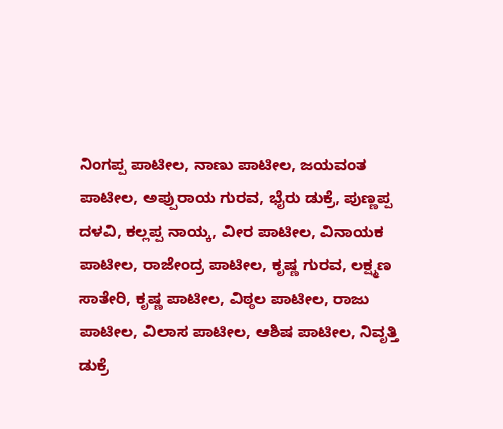ನಿಂಗಪ್ಪ ಪಾಟೀಲ, ನಾಣು ಪಾಟೀಲ, ಜಯವಂತ ಪಾಟೀಲ, ಅಪ್ಪುರಾಯ ಗುರವ, ಭೈರು ಡುಕ್ರೆ, ಪುಣ್ಣಪ್ಪ ದಳವಿ, ಕಲ್ಲಪ್ಪ ನಾಯ್ಕ, ವೀರ ಪಾಟೀಲ, ವಿನಾಯಕ ಪಾಟೀಲ, ರಾಜೇಂದ್ರ ಪಾಟೀಲ, ಕೃಷ್ಣ ಗುರವ, ಲಕ್ಷ್ಮಣ ಸಾತೇರಿ, ಕೃಷ್ಣ ಪಾಟೀಲ, ವಿಠ್ಠಲ ಪಾಟೀಲ, ರಾಜು ಪಾಟೀಲ, ವಿಲಾಸ ಪಾಟೀಲ, ಆಶಿಷ ಪಾಟೀಲ, ನಿವೃತ್ತಿ ಡುಕ್ರೆ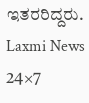ಇತರರಿದ್ದರು.
Laxmi News 24×7